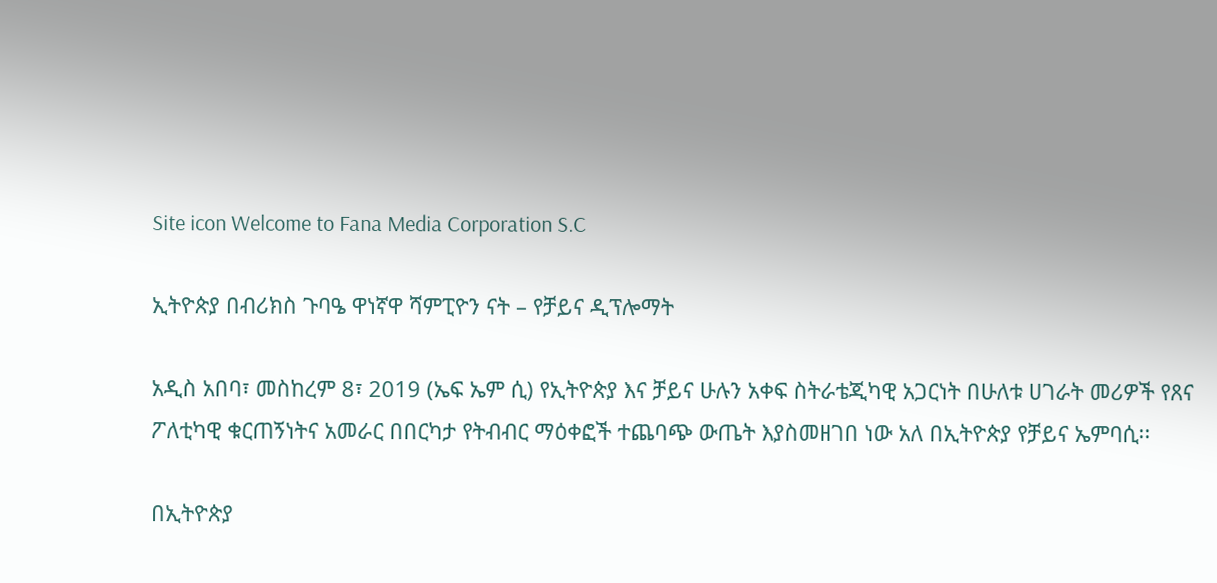Site icon Welcome to Fana Media Corporation S.C

ኢትዮጵያ በብሪክስ ጉባዔ ዋነኛዋ ሻምፒዮን ናት – የቻይና ዲፕሎማት

አዲስ አበባ፣ መስከረም 8፣ 2019 (ኤፍ ኤም ሲ) የኢትዮጵያ እና ቻይና ሁሉን አቀፍ ስትራቴጂካዊ አጋርነት በሁለቱ ሀገራት መሪዎች የጸና ፖለቲካዊ ቁርጠኝነትና አመራር በበርካታ የትብብር ማዕቀፎች ተጨባጭ ውጤት እያስመዘገበ ነው አለ በኢትዮጵያ የቻይና ኤምባሲ፡፡

በኢትዮጵያ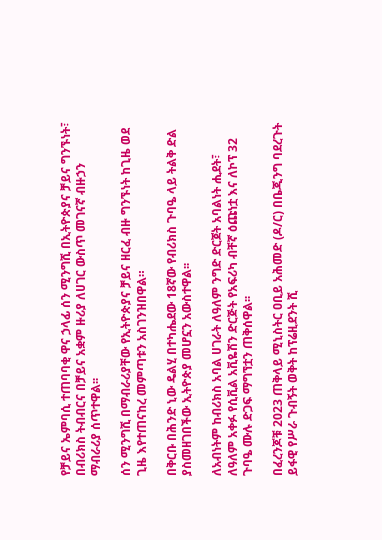የቻይና ኤምባሲ ተጠባባቂ ዋና ኃላፊ ሰን ሚንግሺ በኢትዮጵያና ቻይና ግንኙነት፣ በብሪክስ ትብብርና በቻይና አቋም ዙሪያ ለሀገር ውስጥ መገናኛ ብዙኃን ማብራሪያ ሰጥተዋል፡፡

ሰን ሚንግሺ በማብራሪያቸው የኢትዮጵያና ቻይና ዘርፈ ብዙ ግንኙነት ከጊዜ ወደ ጊዜ እየተጠናከረ መምጣቱን አስገንዝበዋል።

በቅርቡ በሕንድ ኒው ዴልሂ በተካሔደው 18ኛው የብሪክስ ጉባዔ ላይ ትልቅ ድል ያስመዘገበችው ኢትዮጵያ መሆኗን አውስተዋል፡፡

ለአብነትም ከብሪክስ አባል ሀገራት ለዓለም ንግድ ድርጀት አባልነት ሒደት፣ ለዓለም አቀፉ የሲቪል አቪዬሽን ድርጅት የአፍሪካ ብቸኛ ዕጩነቷ እና ለኮፕ 32 ጉባዔ ሙሉ ድጋፍ ማግኘቷን ጠቅሰዋል፡፡

በፈረንጆቹ 2023 ጠቅላይ ሚኒስትር ዐቢይ አሕመድ (ዶ/ር) በቤጂንግ ባደረጉት ይፋዊ የሥራ ጉብኝት ወቅት ከፕሬዚደንት ሺ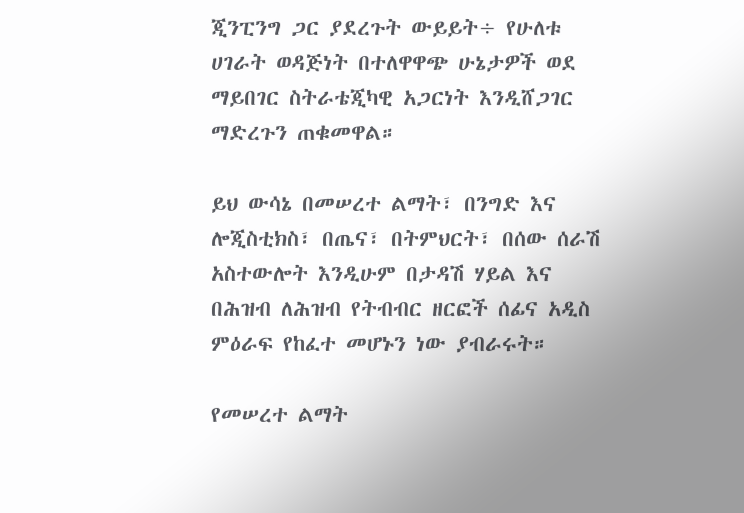ጂንፒንግ ጋር ያደረጉት ውይይት÷ የሁለቱ ሀገራት ወዳጅነት በተለዋዋጭ ሁኔታዎች ወደ ማይበገር ስትራቴጂካዊ አጋርነት እንዲሸጋገር ማድረጉን ጠቁመዋል።

ይህ ውሳኔ በመሠረተ ልማት፣ በንግድ እና ሎጂስቲክስ፣ በጤና፣ በትምህርት፣ በሰው ሰራሽ አስተውሎት እንዲሁም በታዳሽ ሃይል እና በሕዝብ ለሕዝብ የትብብር ዘርፎች ሰፊና አዲስ ምዕራፍ የከፈተ መሆኑን ነው ያብራሩት።

የመሠረተ ልማት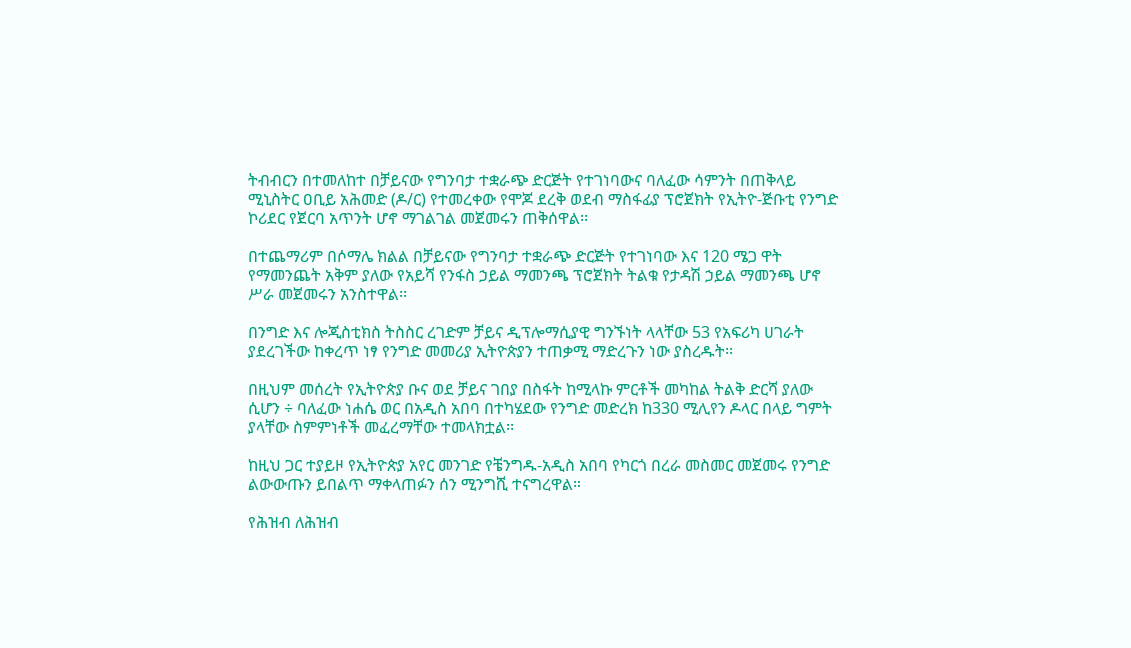ትብብርን በተመለከተ በቻይናው የግንባታ ተቋራጭ ድርጅት የተገነባውና ባለፈው ሳምንት በጠቅላይ ሚኒስትር ዐቢይ አሕመድ (ዶ/ር) የተመረቀው የሞጆ ደረቅ ወደብ ማስፋፊያ ፕሮጀክት የኢትዮ-ጅቡቲ የንግድ ኮሪደር የጀርባ አጥንት ሆኖ ማገልገል መጀመሩን ጠቅሰዋል፡፡

በተጨማሪም በሶማሌ ክልል በቻይናው የግንባታ ተቋራጭ ድርጅት የተገነባው እና 120 ሜጋ ዋት የማመንጨት አቅም ያለው የአይሻ የንፋስ ኃይል ማመንጫ ፕሮጀክት ትልቁ የታዳሽ ኃይል ማመንጫ ሆኖ ሥራ መጀመሩን አንስተዋል፡፡

በንግድ እና ሎጂስቲክስ ትስስር ረገድም ቻይና ዲፕሎማሲያዊ ግንኙነት ላላቸው 53 የአፍሪካ ሀገራት ያደረገችው ከቀረጥ ነፃ የንግድ መመሪያ ኢትዮጵያን ተጠቃሚ ማድረጉን ነው ያስረዱት፡፡

በዚህም መሰረት የኢትዮጵያ ቡና ወደ ቻይና ገበያ በስፋት ከሚላኩ ምርቶች መካከል ትልቅ ድርሻ ያለው ሲሆን ÷ ባለፈው ነሐሴ ወር በአዲስ አበባ በተካሄደው የንግድ መድረክ ከ330 ሚሊየን ዶላር በላይ ግምት ያላቸው ስምምነቶች መፈረማቸው ተመላክቷል፡፡

ከዚህ ጋር ተያይዞ የኢትዮጵያ አየር መንገድ የቼንግዱ-አዲስ አበባ የካርጎ በረራ መስመር መጀመሩ የንግድ ልውውጡን ይበልጥ ማቀላጠፉን ሰን ሚንግሺ ተናግረዋል።

የሕዝብ ለሕዝብ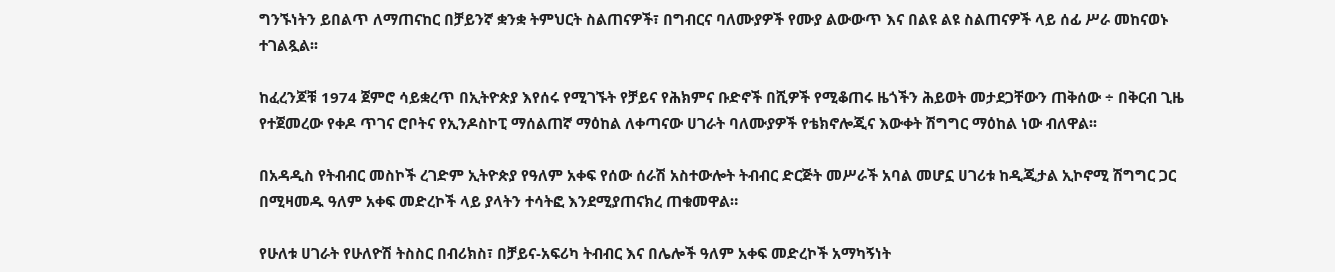ግንኙነትን ይበልጥ ለማጠናከር በቻይንኛ ቋንቋ ትምህርት ስልጠናዎች፣ በግብርና ባለሙያዎች የሙያ ልውውጥ እና በልዩ ልዩ ስልጠናዎች ላይ ሰፊ ሥራ መከናወኑ ተገልጿል፡፡

ከፈረንጆቹ 1974 ጀምሮ ሳይቋረጥ በኢትዮጵያ እየሰሩ የሚገኙት የቻይና የሕክምና ቡድኖች በሺዎች የሚቆጠሩ ዜጎችን ሕይወት መታደጋቸውን ጠቅሰው ÷ በቅርብ ጊዜ የተጀመረው የቀዶ ጥገና ሮቦትና የኢንዶስኮፒ ማሰልጠኛ ማዕከል ለቀጣናው ሀገራት ባለሙያዎች የቴክኖሎጂና እውቀት ሽግግር ማዕከል ነው ብለዋል፡፡

በአዳዲስ የትብብር መስኮች ረገድም ኢትዮጵያ የዓለም አቀፍ የሰው ሰራሽ አስተውሎት ትብብር ድርጅት መሥራች አባል መሆኗ ሀገሪቱ ከዲጂታል ኢኮኖሚ ሽግግር ጋር በሚዛመዱ ዓለም አቀፍ መድረኮች ላይ ያላትን ተሳትፎ እንደሚያጠናክረ ጠቁመዋል።

የሁለቱ ሀገራት የሁለዮሽ ትስስር በብሪክስ፣ በቻይና-አፍሪካ ትብብር እና በሌሎች ዓለም አቀፍ መድረኮች አማካኝነት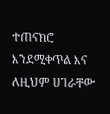ተጠናክሮ እንደሚቀጥል እና ለዚህም ሀገራቸው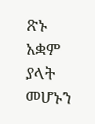ጽኑ አቋም ያላት መሆኑን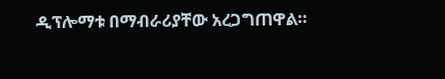ዲፕሎማቱ በማብራሪያቸው አረጋግጠዋል።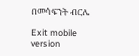በመሳፍንት ብርሌ

Exit mobile version